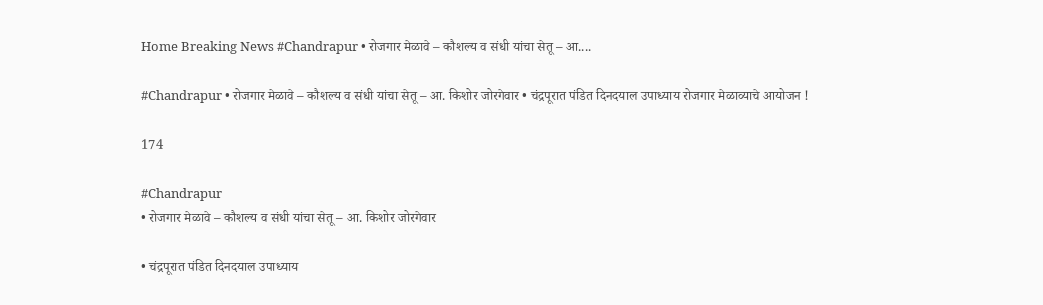Home Breaking News #Chandrapur • रोजगार मेळावे – कौशल्य व संधी यांचा सेतू – आ....

#Chandrapur • रोजगार मेळावे – कौशल्य व संधी यांचा सेतू – आ. किशोर जोरगेवार • चंद्रपूरात पंडित दिनदयाल उपाध्याय रोजगार मेळाव्याचे आयोजन !

174

#Chandrapur
• रोजगार मेळावे – कौशल्य व संधी यांचा सेतू – आ. किशोर जोरगेवार

• चंद्रपूरात पंडित दिनदयाल उपाध्याय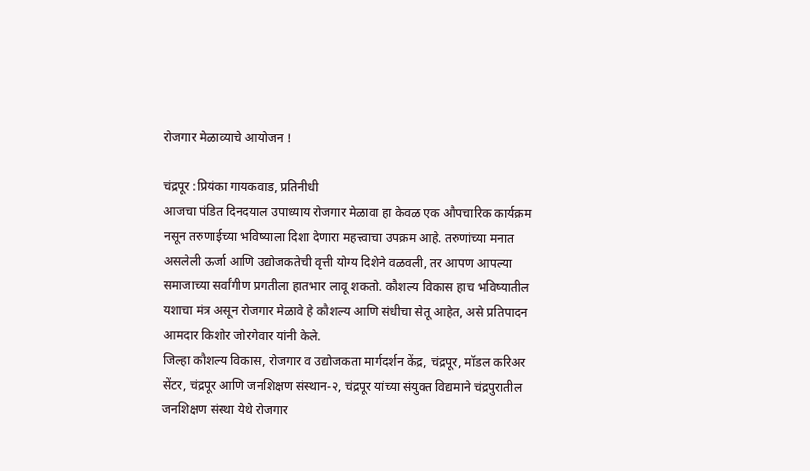रोजगार मेळाव्याचे आयोजन !

चंद्रपूर :प्रियंका गायकवाड, प्रतिनीधी
आजचा पंडित दिनदयाल उपाध्याय रोजगार मेळावा हा केवळ एक औपचारिक कार्यक्रम नसून तरुणाईच्या भविष्याला दिशा देणारा महत्त्वाचा उपक्रम आहे. तरुणांच्या मनात असलेली ऊर्जा आणि उद्योजकतेची वृत्ती योग्य दिशेने वळवली, तर आपण आपल्या समाजाच्या सर्वांगीण प्रगतीला हातभार लावू शकतो. कौशल्य विकास हाच भविष्यातील यशाचा मंत्र असून रोजगार मेळावे हे कौशल्य आणि संधीचा सेतू आहेत, असे प्रतिपादन आमदार किशोर जोरगेवार यांनी केले.
जिल्हा कौशल्य विकास, रोजगार व उद्योजकता मार्गदर्शन केंद्र, चंद्रपूर, मॉडल करिअर सेंटर, चंद्रपूर आणि जनशिक्षण संस्थान-२, चंद्रपूर यांच्या संयुक्त विद्यमाने चंद्रपुरातील जनशिक्षण संस्था येथे रोजगार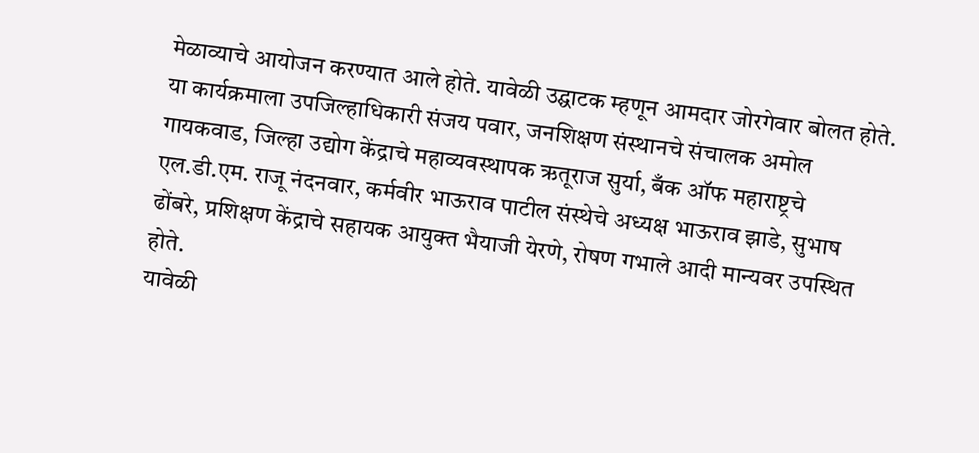मेळाव्याचे आयोजन करण्यात आले होते. यावेळी उद्घाटक म्हणून आमदार जोरगेवार बोलत होते. या कार्यक्रमाला उपजिल्हाधिकारी संजय पवार, जनशिक्षण संस्थानचे संचालक अमोल गायकवाड, जिल्हा उद्योग केंद्राचे महाव्यवस्थापक ऋतूराज सुर्या, बँक ऑफ महाराष्ट्रचे एल.डी.एम. राजू नंदनवार, कर्मवीर भाऊराव पाटील संस्थेचे अध्यक्ष भाऊराव झाडे, सुभाष ढोंबरे, प्रशिक्षण केंद्राचे सहायक आयुक्त भैयाजी येरणे, रोषण गभाले आदी मान्यवर उपस्थित होते.
यावेळी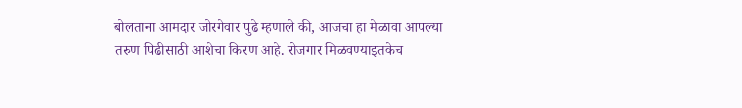बोलताना आमदार जोरगेवार पुढे म्हणाले की, आजचा हा मेळावा आपल्या तरुण पिढीसाठी आशेचा किरण आहे. रोजगार मिळवण्याइतकेच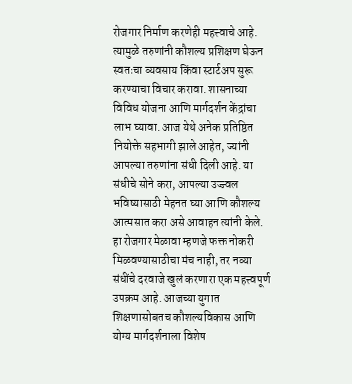रोजगार निर्माण करणेही महत्त्वाचे आहे. त्यामुळे तरुणांनी कौशल्य प्रशिक्षण घेऊन स्वतःचा व्यवसाय किंवा स्टार्टअप सुरू करण्याचा विचार करावा. शासनाच्या विविध योजना आणि मार्गदर्शन केंद्रांचा लाभ घ्यावा. आज येथे अनेक प्रतिष्ठित नियोक्ते सहभागी झाले आहेत, ज्यांनी आपल्या तरुणांना संधी दिली आहे. या संधीचे सोने करा, आपल्या उज्ज्वल भविष्यासाठी मेहनत घ्या आणि कौशल्य आत्मसात करा असे आवाहन त्यांनी केले.
हा रोजगार मेळावा म्हणजे फक्त नोकरी मिळवण्यासाठीचा मंच नाही, तर नव्या संधींचे दरवाजे खुलं करणारा एक महत्त्वपूर्ण उपक्रम आहे. आजच्या युगात शिक्षणासोबतच कौशल्यविकास आणि योग्य मार्गदर्शनाला विशेष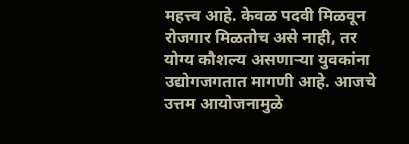महत्त्व आहे. केवळ पदवी मिळवून रोजगार मिळतोच असे नाही, तर योग्य कौशल्य असणाऱ्या युवकांना उद्योगजगतात मागणी आहे. आजचे उत्तम आयोजनामुळे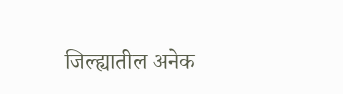जिल्ह्यातील अनेक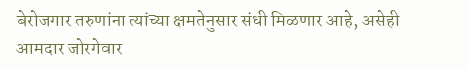बेरोजगार तरुणांना त्यांच्या क्षमतेनुसार संधी मिळणार आहे, असेही आमदार जोरगेवार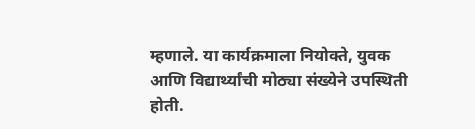म्हणाले. या कार्यक्रमाला नियोक्ते, युवक आणि विद्यार्थ्यांची मोठ्या संख्येने उपस्थिती होती.